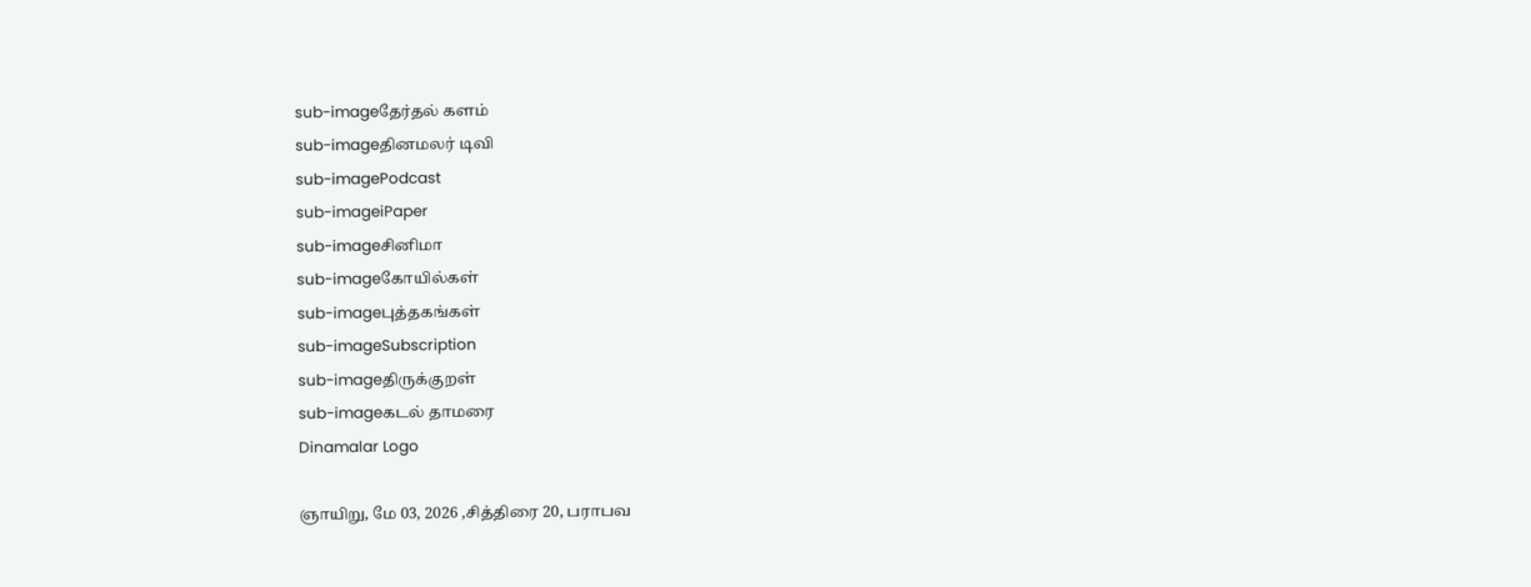sub-imageதேர்தல் களம்
sub-imageதினமலர் டிவி
sub-imagePodcast
sub-imageiPaper
sub-imageசினிமா
sub-imageகோயில்கள்
sub-imageபுத்தகங்கள்
sub-imageSubscription
sub-imageதிருக்குறள்
sub-imageகடல் தாமரை
Dinamalar Logo

ஞாயிறு, மே 03, 2026 ,சித்திரை 20, பராபவ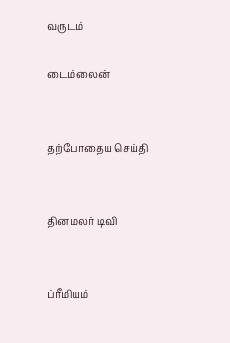வருடம்

டைம்லைன்


தற்போதைய செய்தி


தினமலர் டிவி


ப்ரீமியம்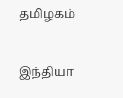தமிழகம்


இந்தியா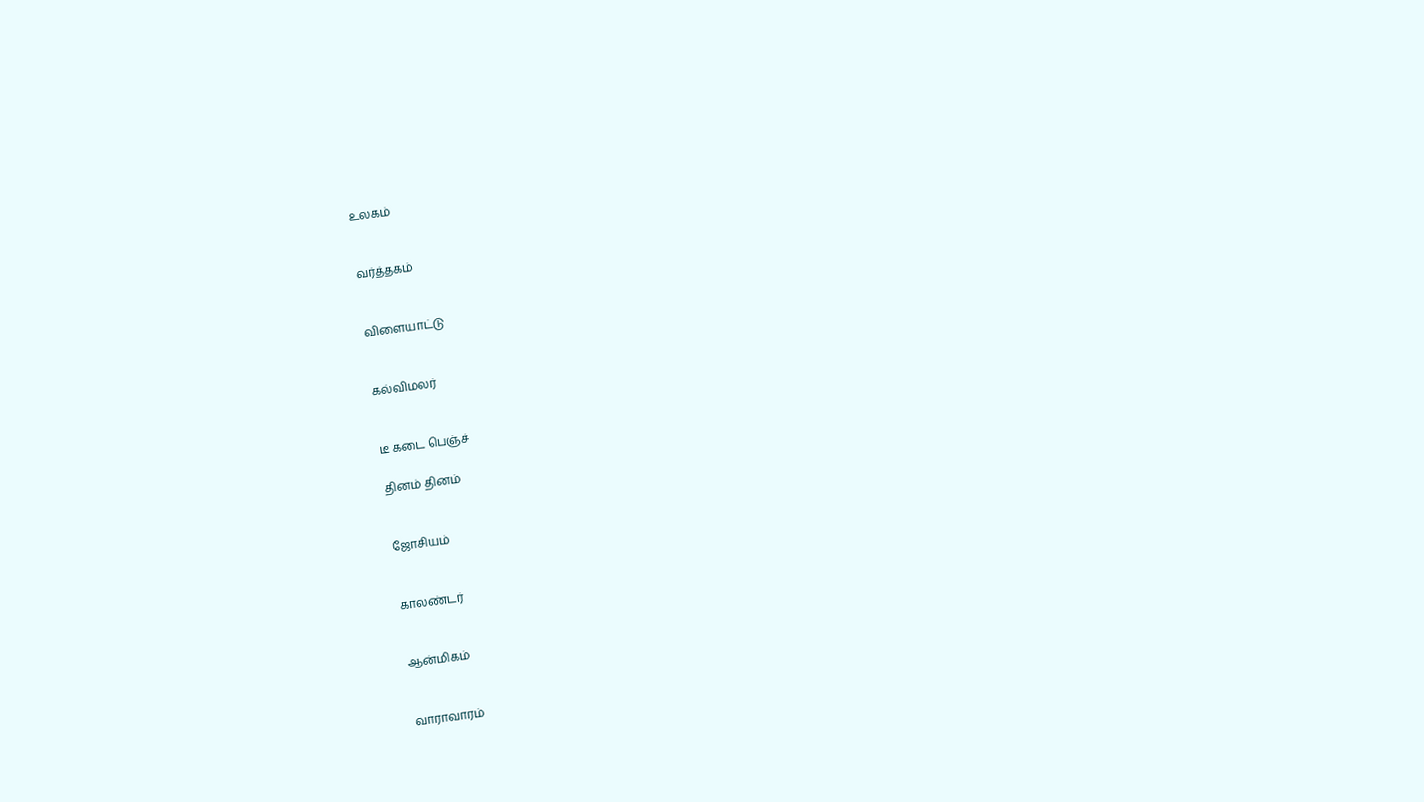உலகம்


வர்த்தகம்


விளையாட்டு


கல்விமலர்


டீ கடை பெஞ்ச்

தினம் தினம்


ஜோசியம்


காலண்டர்


ஆன்மிகம்


வாராவாரம்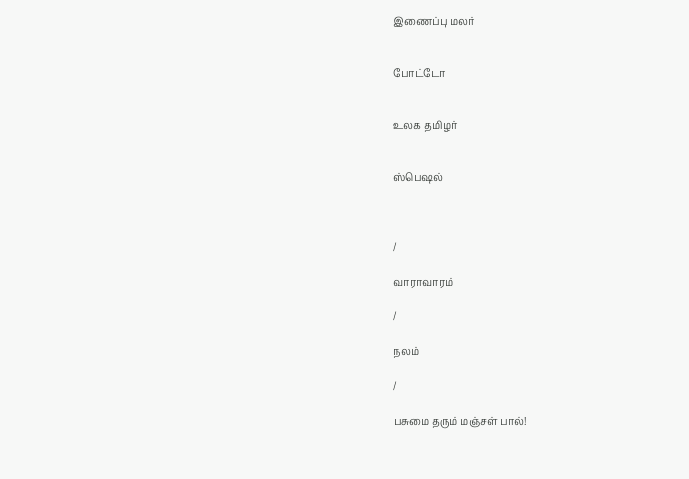இணைப்பு மலர்


போட்டோ


உலக தமிழர்


ஸ்பெஷல்



/

வாராவாரம்

/

நலம்

/

பசுமை தரும் மஞ்சள் பால்!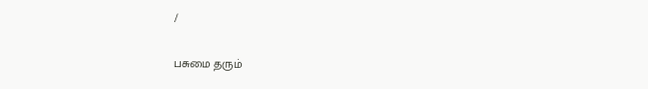/

பசுமை தரும்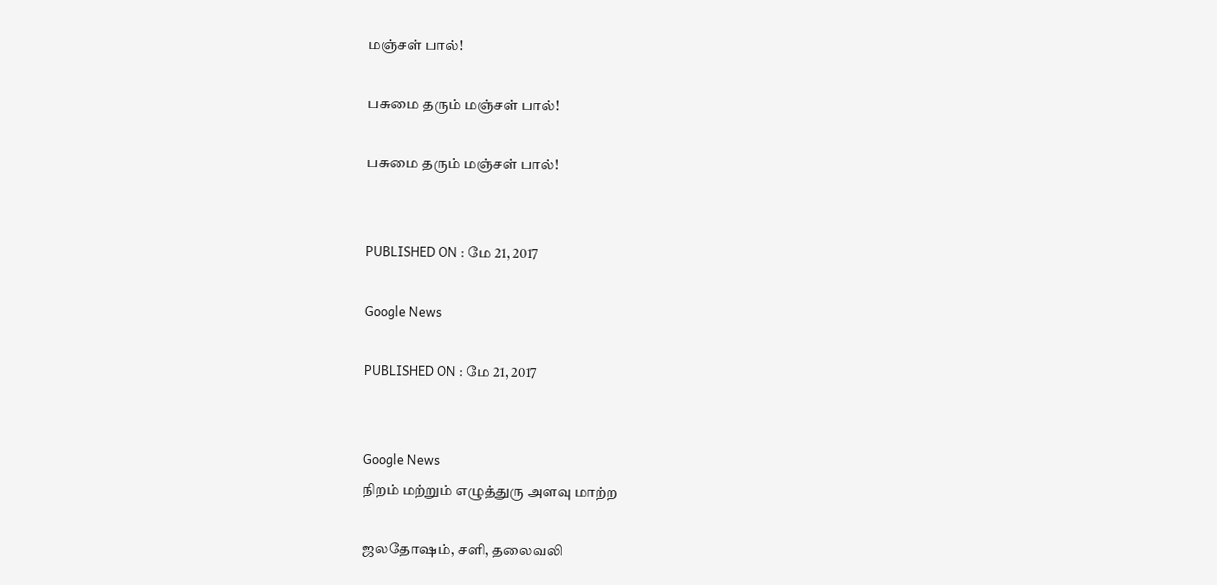மஞ்சள் பால்!

பசுமை தரும் மஞ்சள் பால்!

பசுமை தரும் மஞ்சள் பால்!


PUBLISHED ON : மே 21, 2017

Google News

PUBLISHED ON : மே 21, 2017


Google News
நிறம் மற்றும் எழுத்துரு அளவு மாற்ற

ஜலதோஷம், சளி, தலைவலி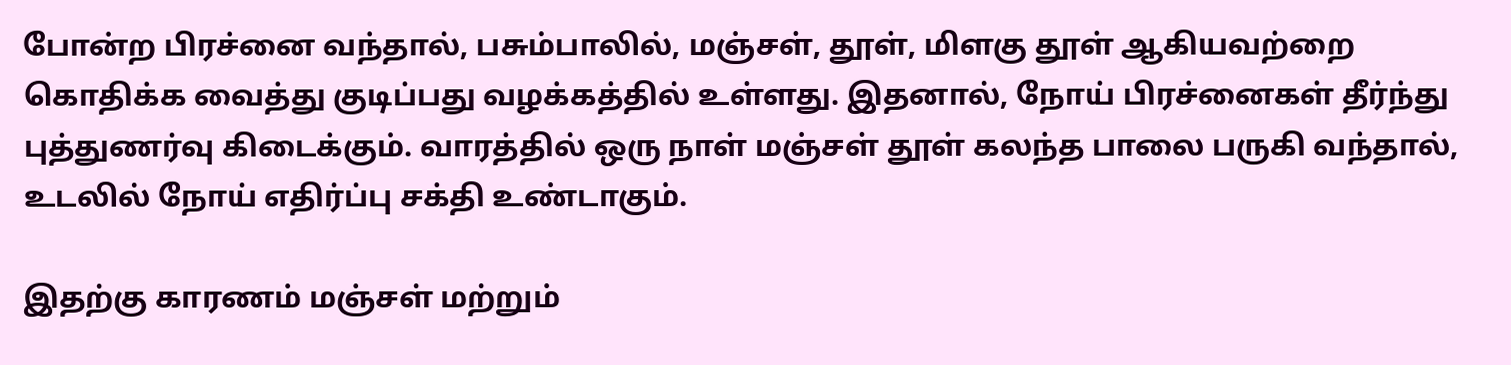போன்ற பிரச்னை வந்தால், பசும்பாலில், மஞ்சள், தூள், மிளகு தூள் ஆகியவற்றை கொதிக்க வைத்து குடிப்பது வழக்கத்தில் உள்ளது. இதனால், நோய் பிரச்னைகள் தீர்ந்து புத்துணர்வு கிடைக்கும். வாரத்தில் ஒரு நாள் மஞ்சள் தூள் கலந்த பாலை பருகி வந்தால், உடலில் நோய் எதிர்ப்பு சக்தி உண்டாகும்.

இதற்கு காரணம் மஞ்சள் மற்றும்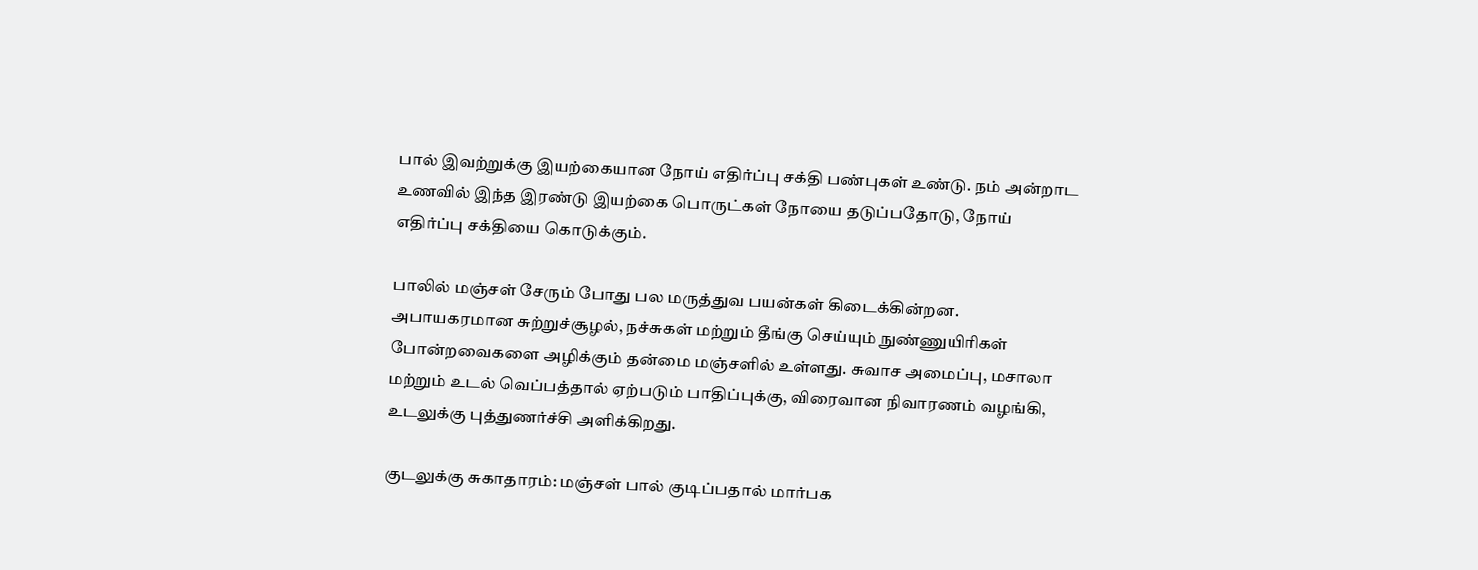பால் இவற்றுக்கு இயற்கையான நோய் எதிர்ப்பு சக்தி பண்புகள் உண்டு. நம் அன்றாட உணவில் இந்த இரண்டு இயற்கை பொருட்கள் நோயை தடுப்பதோடு, நோய் எதிர்ப்பு சக்தியை கொடுக்கும்.

பாலில் மஞ்சள் சேரும் போது பல மருத்துவ பயன்கள் கிடைக்கின்றன. அபாயகரமான சுற்றுச்சூழல், நச்சுகள் மற்றும் தீங்கு செய்யும் நுண்ணுயிரிகள் போன்றவைகளை அழிக்கும் தன்மை மஞ்சளில் உள்ளது. சுவாச அமைப்பு, மசாலா மற்றும் உடல் வெப்பத்தால் ஏற்படும் பாதிப்புக்கு, விரைவான நிவாரணம் வழங்கி, உடலுக்கு புத்துணர்ச்சி அளிக்கிறது.

குடலுக்கு சுகாதாரம்: மஞ்சள் பால் குடிப்பதால் மார்பக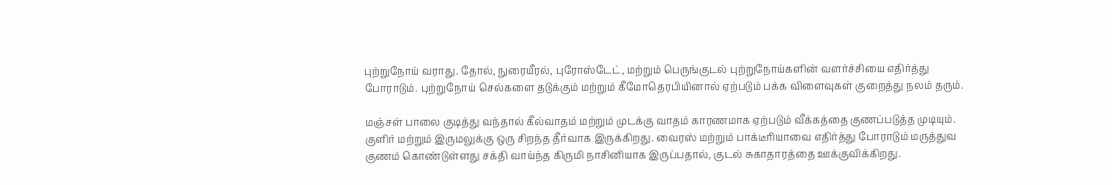புற்றுநோய் வராது. தோல், நுரையீரல், புரோஸ்டேட், மற்றும் பெருங்குடல் புற்றுநோய்களின் வளர்ச்சியை எதிர்த்து போராடும். புற்றுநோய் செல்களை தடுக்கும் மற்றும் கீமோதெரபியினால் ஏற்படும் பக்க விளைவுகள் குறைத்து நலம் தரும்.

மஞ்சள் பாலை குடித்து வந்தால் கீல்வாதம் மற்றும் முடக்கு வாதம் காரணமாக ஏற்படும் வீக்கத்தை குணப்படுத்த முடியும். குளிர் மற்றும் இருமலுக்கு ஒரு சிறந்த தீர்வாக இருக்கிறது. வைரஸ் மற்றும் பாக்டீரியாவை எதிர்த்து போராடும் மருத்துவ குணம் கொண்டுள்ளது சக்தி வாய்ந்த கிருமி நாசினியாக இருப்பதால், குடல் சுகாதாரத்தை ஊக்குவிக்கிறது.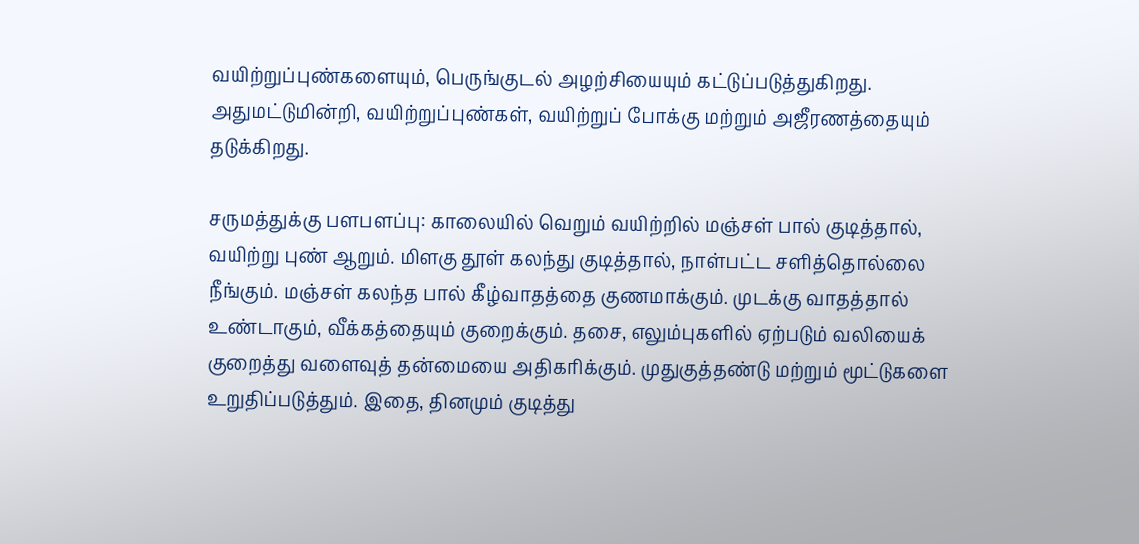வயிற்றுப்புண்களையும், பெருங்குடல் அழற்சியையும் கட்டுப்படுத்துகிறது. அதுமட்டுமின்றி, வயிற்றுப்புண்கள், வயிற்றுப் போக்கு மற்றும் அஜீரணத்தையும் தடுக்கிறது.

சருமத்துக்கு பளபளப்பு: காலையில் வெறும் வயிற்றில் மஞ்சள் பால் குடித்தால், வயிற்று புண் ஆறும். மிளகு தூள் கலந்து குடித்தால், நாள்பட்ட சளித்தொல்லை நீங்கும். மஞ்சள் கலந்த பால் கீழ்வாதத்தை குணமாக்கும். முடக்கு வாதத்தால் உண்டாகும், வீக்கத்தையும் குறைக்கும். தசை, எலும்புகளில் ஏற்படும் வலியைக் குறைத்து வளைவுத் தன்மையை அதிகரிக்கும். முதுகுத்தண்டு மற்றும் மூட்டுகளை உறுதிப்படுத்தும். இதை, தினமும் குடித்து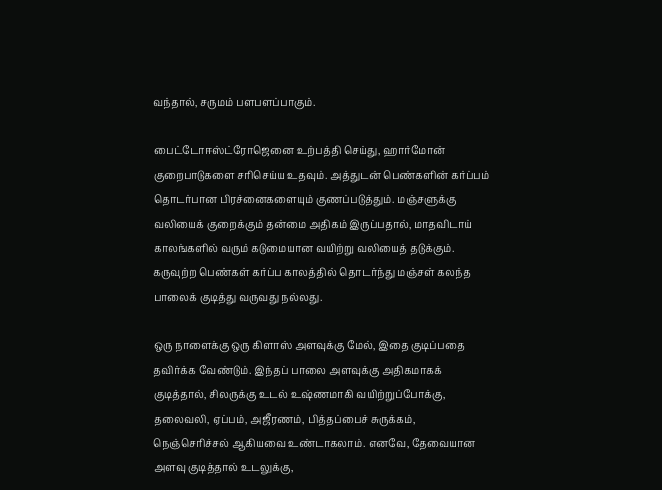வந்தால், சருமம் பளபளப்பாகும்.

பைட்டோஈஸ்ட்ரோஜெனை உற்பத்தி செய்து, ஹார்மோன் குறைபாடுகளை சரிசெய்ய உதவும். அத்துடன் பெண்களின் கர்ப்பம் தொடர்பான பிரச்னைகளையும் குணப்படுத்தும். மஞ்சளுக்கு வலியைக் குறைக்கும் தன்மை அதிகம் இருப்பதால், மாதவிடாய் காலங்களில் வரும் கடுமையான வயிற்று வலியைத் தடுக்கும். கருவுற்ற பெண்கள் கர்ப்ப காலத்தில் தொடர்ந்து மஞ்சள் கலந்த பாலைக் குடித்து வருவது நல்லது.

ஒரு நாளைக்கு ஒரு கிளாஸ் அளவுக்கு மேல், இதை குடிப்பதை தவிர்க்க வேண்டும். இந்தப் பாலை அளவுக்கு அதிகமாகக் குடித்தால், சிலருக்கு உடல் உஷ்ணமாகி வயிற்றுப்போக்கு, தலைவலி, ஏப்பம், அஜீரணம், பித்தப்பைச் சுருக்கம், நெஞ்செரிச்சல் ஆகியவை உண்டாகலாம். எனவே, தேவையான அளவு குடித்தால் உடலுக்கு,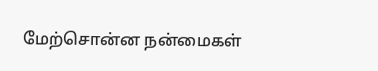மேற்சொன்ன நன்மைகள்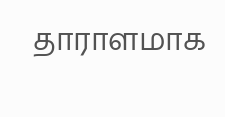தாராளமாக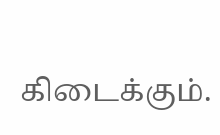கிடைக்கும்.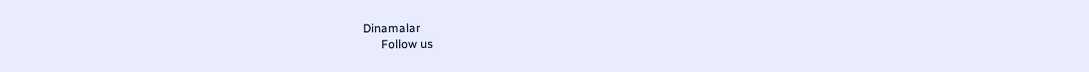Dinamalar
      Follow us